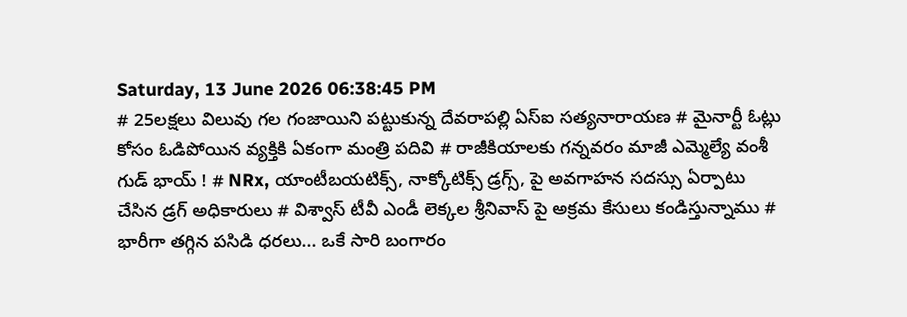Saturday, 13 June 2026 06:38:45 PM
# 25లక్షలు విలువు గల గంజాయిని పట్టుకున్న దేవరాపల్లి ఏస్ఐ సత్యనారాయణ # మైనార్టీ ఓట్లు కోసం ఓడిపోయిన వ్యక్తికి ఏకంగా మంత్రి పదివి # రాజీకియాలకు గన్నవరం మాజీ ఎమ్మెల్యే వంశీ గుడ్ భాయ్ ! # NRx, యాంటీబయటిక్స్, నాక్కోటిక్స్ డ్రగ్స్, పై అవగాహన సదస్సు ఏర్పాటు చేసిన డ్రగ్ అధికారులు # విశ్వాస్ టీవీ ఎండీ లెక్కల శ్రీనివాస్ పై అక్రమ కేసులు కండిస్తున్నాము # భారీగా తగ్గిన పసిడి ధరలు... ఒకే సారి బంగారం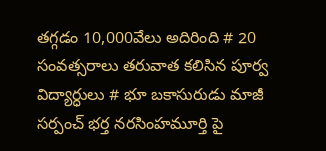తగ్గడం 10,000వేలు అదిరింది # 20 సంవత్సరాలు తరువాత కలిసిన పూర్వ విద్యార్ధులు # భూ బకాసురుడు మాజీ సర్పంచ్ భర్త నరసింహమూర్తి పై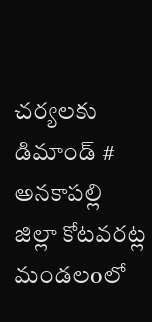చర్యలకు డిమాండ్ # అనకాపల్లి జిల్లా కోటవరట్ల మండలoలో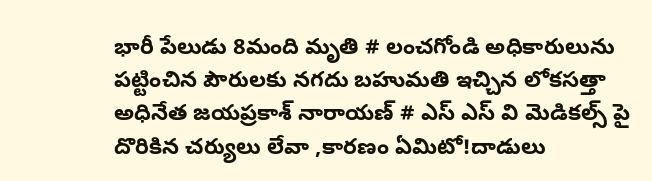భారీ పేలుడు 8మంది మృతి # లంచగోండి అధికారులును పట్టించిన పౌరులకు నగదు బహుమతి ఇచ్చిన లోకసత్తా అధినేత జయప్రకాశ్ నారాయణ్ # ఎస్ ఎస్ వి మెడికల్స్ పై దొరికిన చర్యులు లేవా ,కారణం ఏమిటో!దాడులు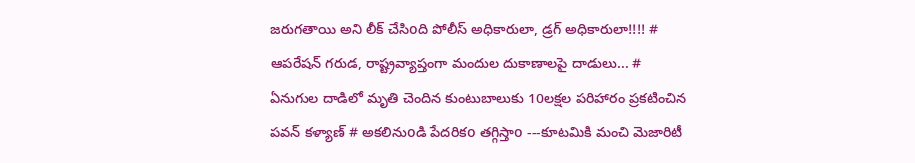జరుగతాయి అని లీక్ చేసిoది పోలీస్ అధికారులా, డ్రగ్ అధికారులా!!!! # ఆపరేషన్ గరుడ, రాష్ట్రవ్యాప్తంగా మందుల దుకాణాలపై దాడులు... # ఏనుగుల దాడిలో మృతి చెందిన కుంటుబాలుకు 10లక్షల పరిహారం ప్రకటించిన పవన్ కళ్యాణ్ # అకలినుoడి పేదరికo తగ్గిస్తాo ---కూటమికి మంచి మెజారిటీ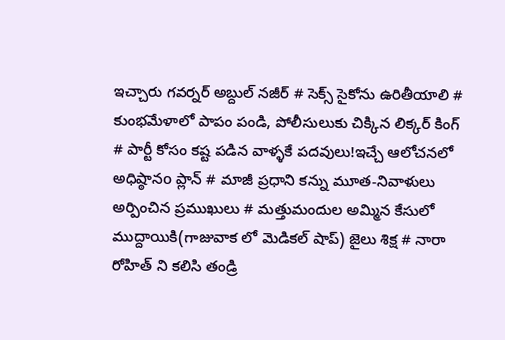ఇచ్చారు గవర్నర్‌ అబ్దుల్ నజీర్ # సెక్స్ సైకోను ఉరితీయాలి # కుంభమేళాలో పాపం పండి, పోలీసులుకు చిక్కిన లిక్కర్ కింగ్ # పార్టీ కోసం కష్ట పడిన వాళ్ళకే పదవులు!ఇచ్చే ఆలోచనలో అధిష్ఠానo ప్లాన్ # మాజీ ప్రధాని కన్ను మూత-నివాళులు అర్పించిన ప్రముఖులు # మత్తుమందుల అమ్మిన కేసులో ముద్దాయికి(గాజువాక లో మెడికల్ షాప్) జైలు శిక్ష # నారా రోహిత్ ని కలిసి తండ్రి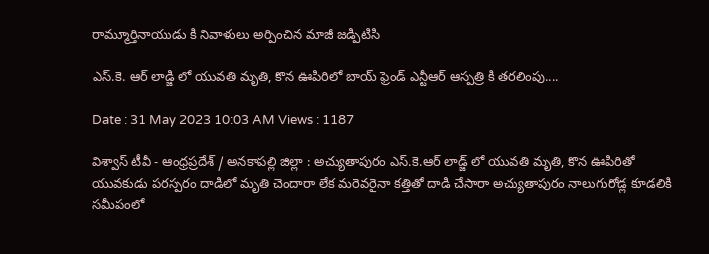రామ్మూర్తినాయుడు కి నివాళులు అర్పించిన మాజీ జడ్పిటిసి

ఎస్.కె. ఆర్ లాడ్జి లో యువతి మృతి, కొన ఊపిరిలో బాయ్ ఫ్రెండ్ ఎన్టీఆర్ ఆస్పత్రి కి తరలింపు....

Date : 31 May 2023 10:03 AM Views : 1187

విశ్వాస్ టీవీ - ఆంధ్రప్రదేశ్ / అనకాపల్లి జిల్లా : అచ్యుతాపురం ఎస్.కె.ఆర్ లాడ్జ్ లో యువతి మృతి, కొన ఊపిరితో యువకుడు పరస్పరం దాడిలో మృతి చెందారా లేక మరెవరైనా కత్తితో దాడి చేసారా అచ్యుతాపురం నాలుగురోడ్ల కూడలికి సమీపంలో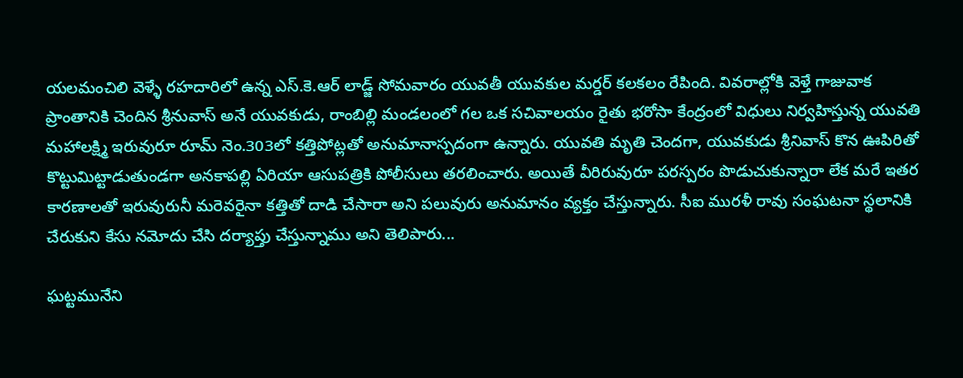యలమంచిలి వెళ్ళే రహదారిలో ఉన్న ఎస్.కె.ఆర్ లాడ్జ్ సోమవారం యువతీ యువకుల మర్డర్ కలకలం రేపింది. వివరాల్లోకి వెళ్తే గాజువాక ప్రాంతానికి చెందిన శ్రీనువాస్ అనే యువకుడు, రాంబిల్లి మండలంలో గల ఒక సచివాలయం రైతు భరోసా కేంద్రంలో విధులు నిర్వహిస్తున్న యువతి మహాలక్ష్మి ఇరువురూ రూమ్ నెం.303లో కత్తిపోట్లతో అనుమానాస్పదంగా ఉన్నారు. యువతి మృతి చెందగా, యువకుడు శ్రీనివాస్ కొన ఊపిరితో కొట్టుమిట్టాడుతుండగా అనకాపల్లి ఏరియా ఆసుపత్రికి పోలీసులు తరలించారు. అయితే వీరిరువురూ పరస్పరం పొడుచుకున్నారా లేక మరే ఇతర కారణాలతో ఇరువురునీ మరెవరైనా కత్తితో దాడి చేసారా అని పలువురు అనుమానం వ్యక్తం చేస్తున్నారు. సీఐ మురళీ రావు సంఘటనా స్థలానికి చేరుకుని కేసు నమోదు చేసి దర్యాప్తు చేస్తున్నాము అని తెలిపారు...

ఘట్టమునేని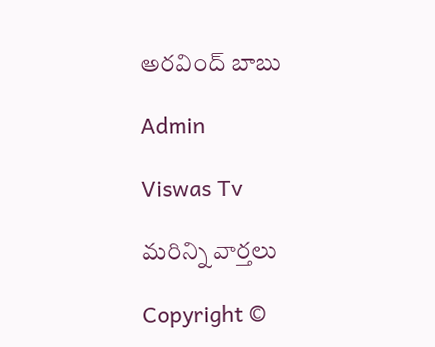అరవింద్ బాబు

Admin

Viswas Tv

మరిన్ని వార్తలు

Copyright ©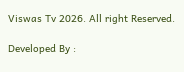Viswas Tv 2026. All right Reserved.

Developed By :